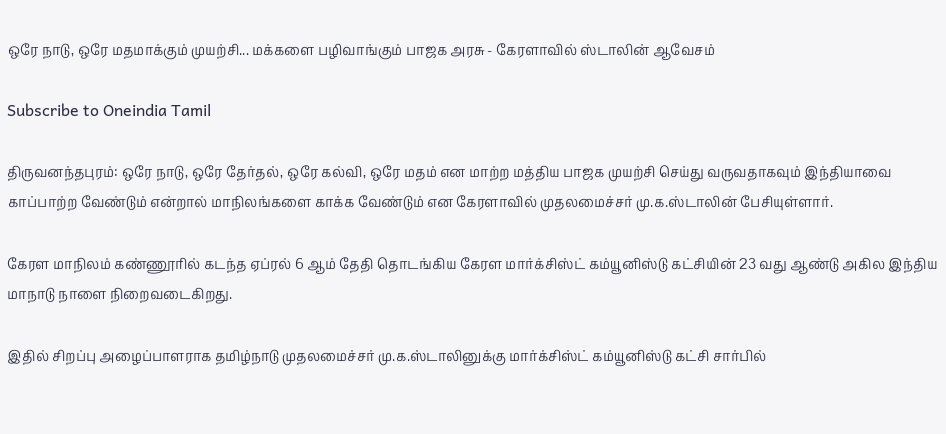ஒரே நாடு, ஒரே மதமாக்கும் முயற்சி... மக்களை பழிவாங்கும் பாஜக அரசு - கேரளாவில் ஸ்டாலின் ஆவேசம்

Subscribe to Oneindia Tamil

திருவனந்தபுரம்: ஒரே நாடு, ஒரே தேர்தல், ஒரே கல்வி, ஒரே மதம் என மாற்ற மத்திய பாஜக முயற்சி செய்து வருவதாகவும் இந்தியாவை காப்பாற்ற வேண்டும் என்றால் மாநிலங்களை காக்க வேண்டும் என கேரளாவில் முதலமைச்சர் மு.க.ஸ்டாலின் பேசியுள்ளார்.

கேரள மாநிலம் கண்ணூரில் கடந்த ஏப்ரல் 6 ஆம் தேதி தொடங்கிய கேரள மார்க்சிஸ்ட் கம்யூனிஸ்டு கட்சியின் 23 வது ஆண்டு அகில இந்திய மாநாடு நாளை நிறைவடைகிறது.

இதில் சிறப்பு அழைப்பாளராக தமிழ்நாடு முதலமைச்சர் மு.க.ஸ்டாலினுக்கு மார்க்சிஸ்ட் கம்யூனிஸ்டு கட்சி சார்பில்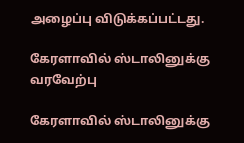அழைப்பு விடுக்கப்பட்டது.

கேரளாவில் ஸ்டாலினுக்கு வரவேற்பு

கேரளாவில் ஸ்டாலினுக்கு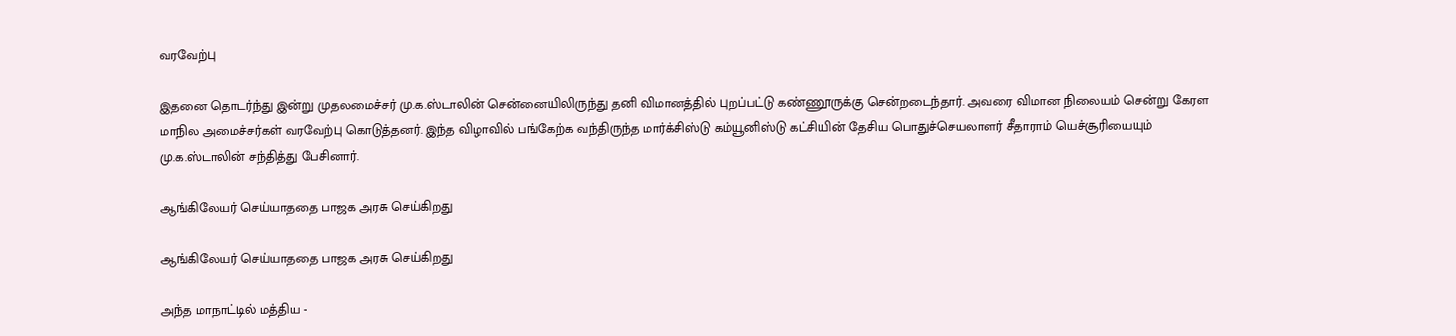வரவேற்பு

இதனை தொடர்ந்து இன்று முதலமைச்சர் மு.க.ஸ்டாலின் சென்னையிலிருந்து தனி விமானத்தில் புறப்பட்டு கண்ணூருக்கு சென்றடைந்தார். அவரை விமான நிலையம் சென்று கேரள மாநில அமைச்சர்கள் வரவேற்பு கொடுத்தனர். இந்த விழாவில் பங்கேற்க வந்திருந்த மார்க்சிஸ்டு கம்யூனிஸ்டு கட்சியின் தேசிய பொதுச்செயலாளர் சீதாராம் யெச்சூரியையும் மு.க.ஸ்டாலின் சந்தித்து பேசினார்.

ஆங்கிலேயர் செய்யாததை பாஜக அரசு செய்கிறது

ஆங்கிலேயர் செய்யாததை பாஜக அரசு செய்கிறது

அந்த மாநாட்டில் மத்திய -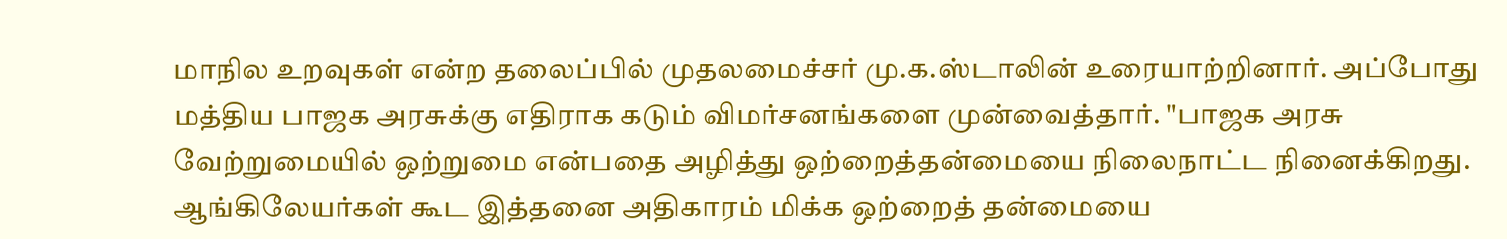மாநில உறவுகள் என்ற தலைப்பில் முதலமைச்சர் மு.க.ஸ்டாலின் உரையாற்றினார். அப்போது மத்திய பாஜக அரசுக்கு எதிராக கடும் விமர்சனங்களை முன்வைத்தார். "பாஜக அரசு வேற்றுமையில் ஒற்றுமை என்பதை அழித்து ஒற்றைத்தன்மையை நிலைநாட்ட நினைக்கிறது. ஆங்கிலேயர்கள் கூட இத்தனை அதிகாரம் மிக்க ஒற்றைத் தன்மையை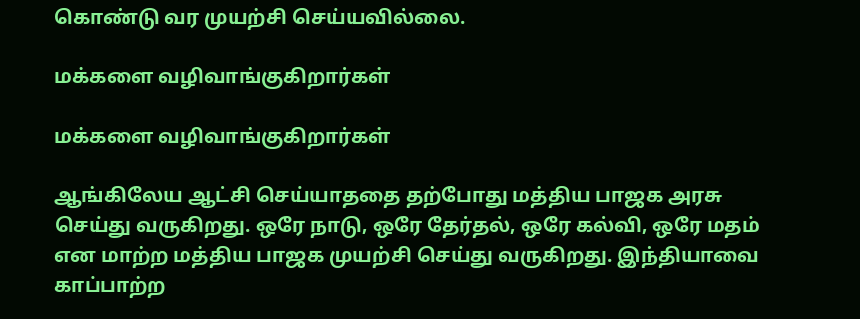கொண்டு வர முயற்சி செய்யவில்லை.

மக்களை வழிவாங்குகிறார்கள்

மக்களை வழிவாங்குகிறார்கள்

ஆங்கிலேய ஆட்சி செய்யாததை தற்போது மத்திய பாஜக அரசு செய்து வருகிறது. ஒரே நாடு, ஒரே தேர்தல், ஒரே கல்வி, ஒரே மதம் என மாற்ற மத்திய பாஜக முயற்சி செய்து வருகிறது. இந்தியாவை காப்பாற்ற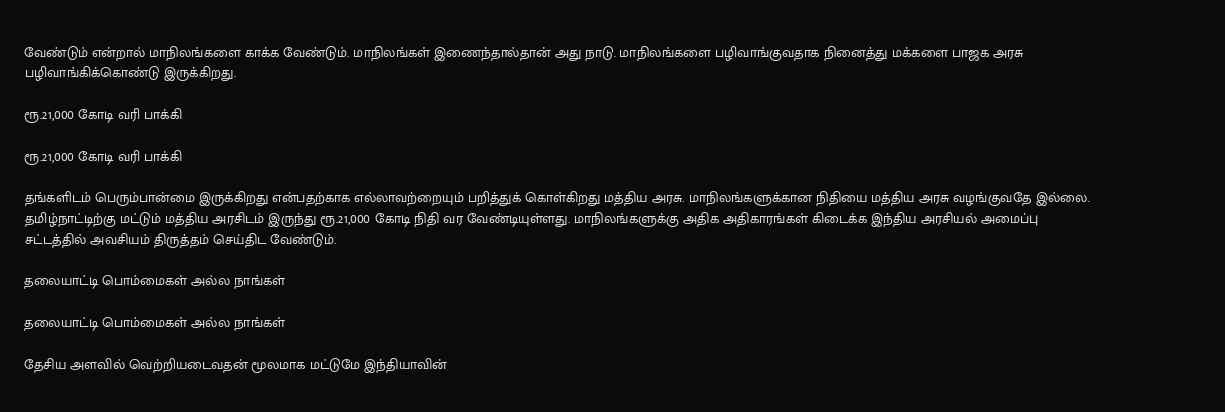வேண்டும் என்றால் மாநிலங்களை காக்க வேண்டும். மாநிலங்கள் இணைந்தால்தான் அது நாடு. மாநிலங்களை பழிவாங்குவதாக நினைத்து மக்களை பாஜக அரசு பழிவாங்கிக்கொண்டு இருக்கிறது.

ரூ.21,000 கோடி வரி பாக்கி

ரூ.21,000 கோடி வரி பாக்கி

தங்களிடம் பெரும்பான்மை இருக்கிறது என்பதற்காக எல்லாவற்றையும் பறித்துக் கொள்கிறது மத்திய அரசு. மாநிலங்களுக்கான நிதியை மத்திய அரசு வழங்குவதே இல்லை. தமிழ்நாட்டிற்கு மட்டும் மத்திய அரசிடம் இருந்து ரூ.21,000 கோடி நிதி வர வேண்டியுள்ளது. மாநிலங்களுக்கு அதிக அதிகாரங்கள் கிடைக்க இந்திய அரசியல் அமைப்பு சட்டத்தில் அவசியம் திருத்தம் செய்திட வேண்டும்.

தலையாட்டி பொம்மைகள் அல்ல நாங்கள்

தலையாட்டி பொம்மைகள் அல்ல நாங்கள்

தேசிய அளவில் வெற்றியடைவதன் மூலமாக மட்டுமே இந்தியாவின்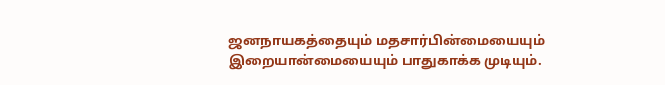ஜனநாயகத்தையும் மதசார்பின்மையையும் இறையான்மையையும் பாதுகாக்க முடியும்.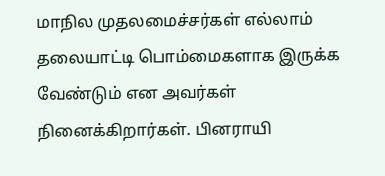மாநில முதலமைச்சர்கள் எல்லாம் தலையாட்டி பொம்மைகளாக இருக்க வேண்டும் என அவர்கள் நினைக்கிறார்கள். பினராயி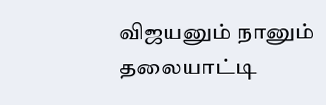விஜயனும் நானும் தலையாட்டி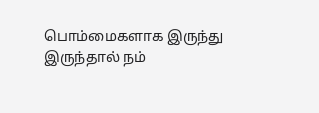பொம்மைகளாக இருந்து இருந்தால் நம்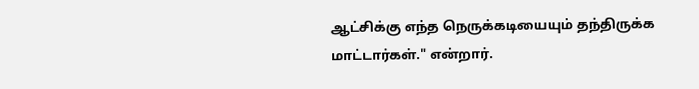ஆட்சிக்கு எந்த நெருக்கடியையும் தந்திருக்க மாட்டார்கள்." என்றார்.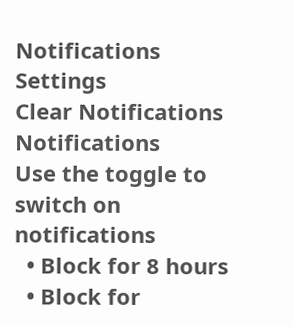Notifications
Settings
Clear Notifications
Notifications
Use the toggle to switch on notifications
  • Block for 8 hours
  • Block for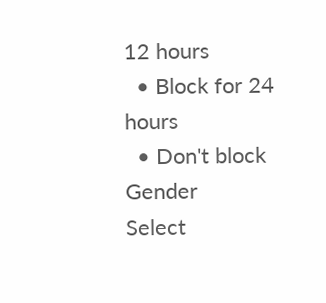12 hours
  • Block for 24 hours
  • Don't block
Gender
Select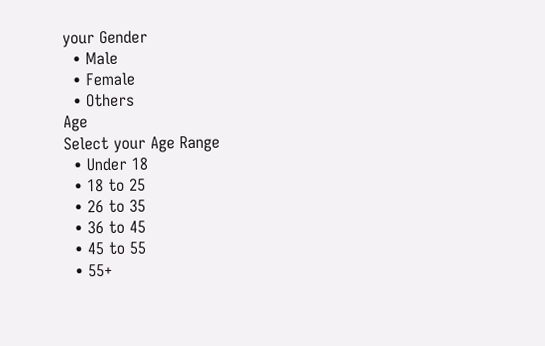your Gender
  • Male
  • Female
  • Others
Age
Select your Age Range
  • Under 18
  • 18 to 25
  • 26 to 35
  • 36 to 45
  • 45 to 55
  • 55+